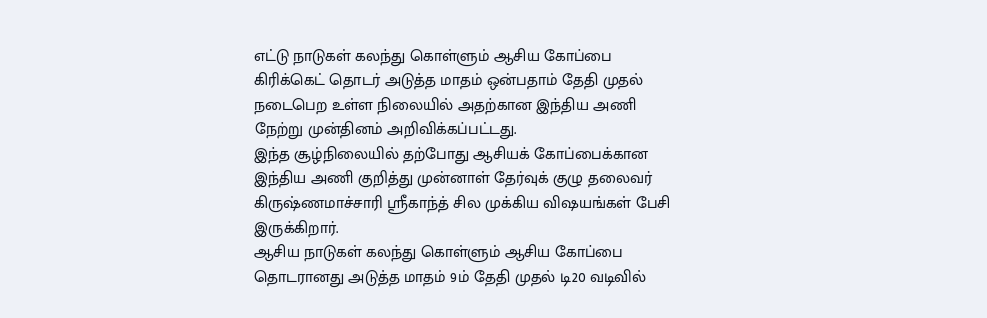எட்டு நாடுகள் கலந்து கொள்ளும் ஆசிய கோப்பை கிரிக்கெட் தொடர் அடுத்த மாதம் ஒன்பதாம் தேதி முதல் நடைபெற உள்ள நிலையில் அதற்கான இந்திய அணி நேற்று முன்தினம் அறிவிக்கப்பட்டது.
இந்த சூழ்நிலையில் தற்போது ஆசியக் கோப்பைக்கான இந்திய அணி குறித்து முன்னாள் தேர்வுக் குழு தலைவர் கிருஷ்ணமாச்சாரி ஸ்ரீகாந்த் சில முக்கிய விஷயங்கள் பேசி இருக்கிறார்.
ஆசிய நாடுகள் கலந்து கொள்ளும் ஆசிய கோப்பை தொடரானது அடுத்த மாதம் 9ம் தேதி முதல் டி20 வடிவில்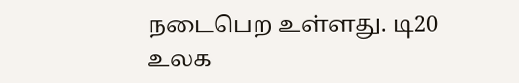நடைபெற உள்ளது. டி20 உலக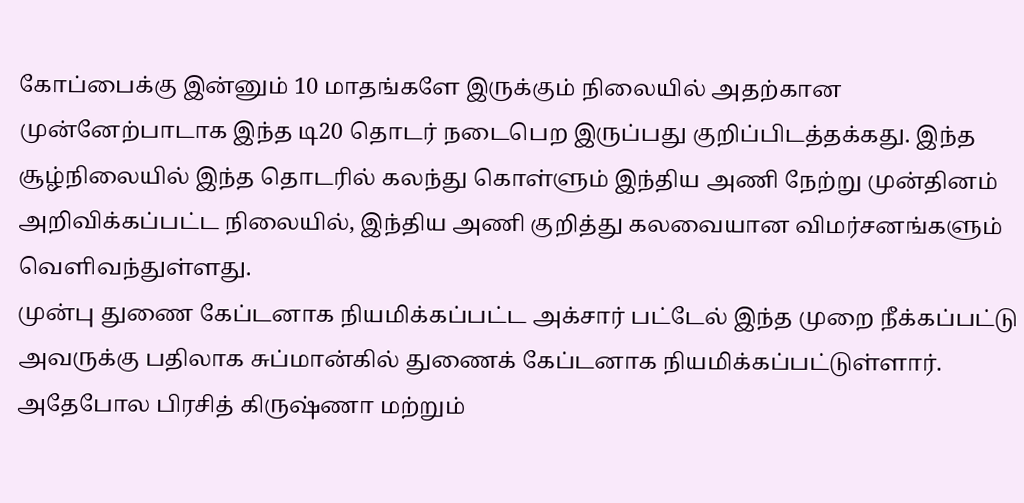கோப்பைக்கு இன்னும் 10 மாதங்களே இருக்கும் நிலையில் அதற்கான முன்னேற்பாடாக இந்த டி20 தொடர் நடைபெற இருப்பது குறிப்பிடத்தக்கது. இந்த சூழ்நிலையில் இந்த தொடரில் கலந்து கொள்ளும் இந்திய அணி நேற்று முன்தினம் அறிவிக்கப்பட்ட நிலையில், இந்திய அணி குறித்து கலவையான விமர்சனங்களும் வெளிவந்துள்ளது.
முன்பு துணை கேப்டனாக நியமிக்கப்பட்ட அக்சார் பட்டேல் இந்த முறை நீக்கப்பட்டு அவருக்கு பதிலாக சுப்மான்கில் துணைக் கேப்டனாக நியமிக்கப்பட்டுள்ளார். அதேபோல பிரசித் கிருஷ்ணா மற்றும்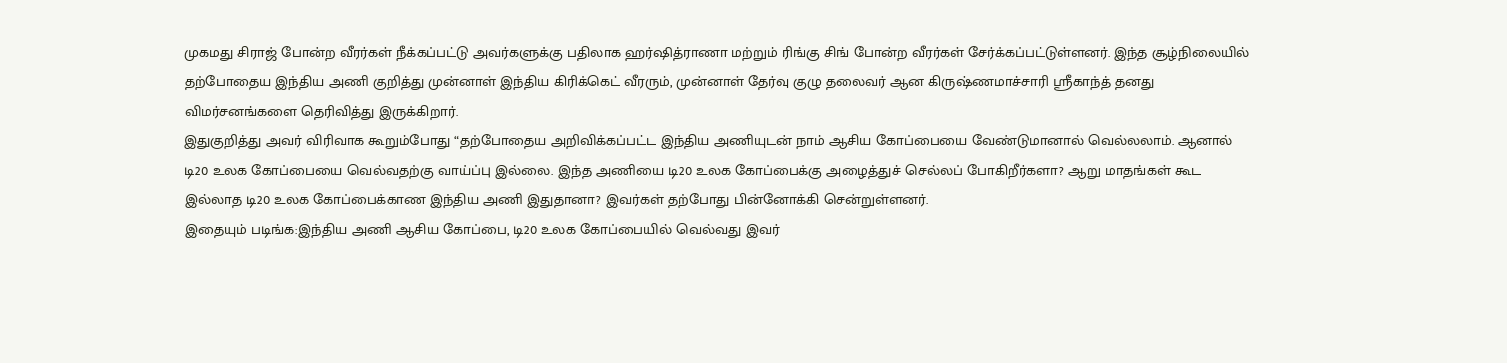முகமது சிராஜ் போன்ற வீரர்கள் நீக்கப்பட்டு அவர்களுக்கு பதிலாக ஹர்ஷித்ராணா மற்றும் ரிங்கு சிங் போன்ற வீரர்கள் சேர்க்கப்பட்டுள்ளனர். இந்த சூழ்நிலையில் தற்போதைய இந்திய அணி குறித்து முன்னாள் இந்திய கிரிக்கெட் வீரரும், முன்னாள் தேர்வு குழு தலைவர் ஆன கிருஷ்ணமாச்சாரி ஸ்ரீகாந்த் தனது விமர்சனங்களை தெரிவித்து இருக்கிறார்.
இதுகுறித்து அவர் விரிவாக கூறும்போது “தற்போதைய அறிவிக்கப்பட்ட இந்திய அணியுடன் நாம் ஆசிய கோப்பையை வேண்டுமானால் வெல்லலாம். ஆனால் டி20 உலக கோப்பையை வெல்வதற்கு வாய்ப்பு இல்லை. இந்த அணியை டி20 உலக கோப்பைக்கு அழைத்துச் செல்லப் போகிறீர்களா? ஆறு மாதங்கள் கூட இல்லாத டி20 உலக கோப்பைக்காண இந்திய அணி இதுதானா? இவர்கள் தற்போது பின்னோக்கி சென்றுள்ளனர்.
இதையும் படிங்க:இந்திய அணி ஆசிய கோப்பை, டி20 உலக கோப்பையில் வெல்வது இவர்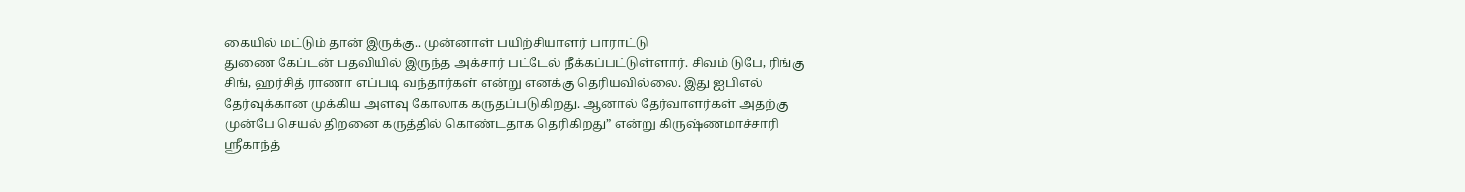கையில் மட்டும் தான் இருக்கு.. முன்னாள் பயிற்சியாளர் பாராட்டு
துணை கேப்டன் பதவியில் இருந்த அக்சார் பட்டேல் நீக்கப்பட்டுள்ளார். சிவம் டுபே, ரிங்கு சிங், ஹர்சித் ராணா எப்படி வந்தார்கள் என்று எனக்கு தெரியவில்லை. இது ஐபிஎல் தேர்வுக்கான முக்கிய அளவு கோலாக கருதப்படுகிறது. ஆனால் தேர்வாளர்கள் அதற்கு முன்பே செயல் திறனை கருத்தில் கொண்டதாக தெரிகிறது” என்று கிருஷ்ணமாச்சாரி ஸ்ரீகாந்த்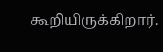கூறியிருக்கிறார்.